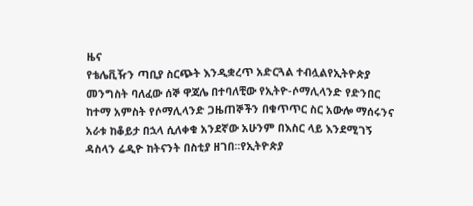ዜና
የቴሌቪዥን ጣቢያ ስርጭት እንዲቋረጥ አድርጓል ተብሏልየኢትዮጵያ መንግስት ባለፈው ሰኞ ዋጃሌ በተባለቺው የኢትዮ-ሶማሊላንድ የድንበር ከተማ አምስት የሶማሊላንድ ጋዜጠኞችን በቁጥጥር ስር አውሎ ማሰሩንና አራቱ ከቆይታ በኋላ ሲለቀቁ አንደኛው አሁንም በእስር ላይ እንደሚገኝ ዳስላን ሬዲዮ ከትናንት በስቲያ ዘገበ፡፡የኢትዮጵያ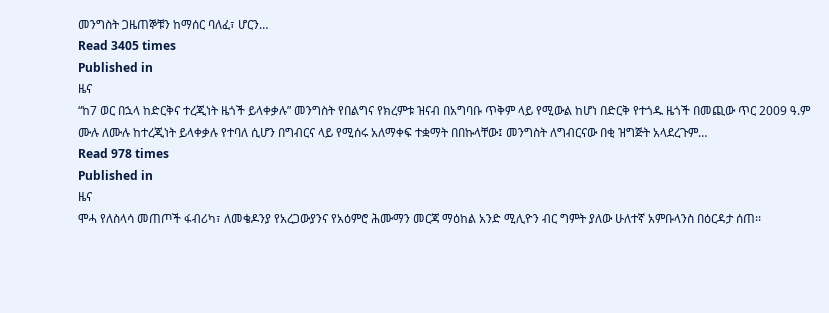መንግስት ጋዜጠኞቹን ከማሰር ባለፈ፣ ሆርን…
Read 3405 times
Published in
ዜና
“ከ7 ወር በኋላ ከድርቅና ተረጂነት ዜጎች ይላቀቃሉ” መንግስት የበልግና የክረምቱ ዝናብ በአግባቡ ጥቅም ላይ የሚውል ከሆነ በድርቅ የተጎዱ ዜጎች በመጪው ጥር 2009 ዓ.ም ሙሉ ለሙሉ ከተረጂነት ይላቀቃሉ የተባለ ሲሆን በግብርና ላይ የሚሰሩ አለማቀፍ ተቋማት በበኩላቸው፤ መንግስት ለግብርናው በቂ ዝግጅት አላደረጉም…
Read 978 times
Published in
ዜና
ሞሓ የለስላሳ መጠጦች ፋብሪካ፣ ለመቄዶንያ የአረጋውያንና የአዕምሮ ሕሙማን መርጃ ማዕከል አንድ ሚሊዮን ብር ግምት ያለው ሁለተኛ አምቡላንስ በዕርዳታ ሰጠ፡፡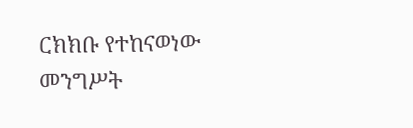ርክክቡ የተከናወነው መንግሥት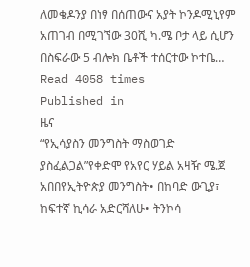ለመቄዶንያ በነፃ በሰጠውና አያት ኮንዶሚኒየም አጠገብ በሚገኘው 30ሺ ካ.ሜ ቦታ ላይ ሲሆን በስፍራው 5 ብሎክ ቤቶች ተሰርተው ኮተቤ…
Read 4058 times
Published in
ዜና
“የኢሳያስን መንግስት ማስወገድ ያስፈልጋል”የቀድሞ የአየር ሃይል አዛዥ ሜ.ጀ አበበየኢትዮጵያ መንግስት• በከባድ ውጊያ፣ ከፍተኛ ኪሳራ አድርሻለሁ• ትንኮሳ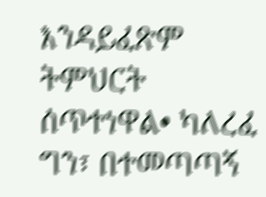እንዳይፈጽም ትምህርት ሰጥተነዋል• ካለረፈ ግን፣ በተመጣጣኝ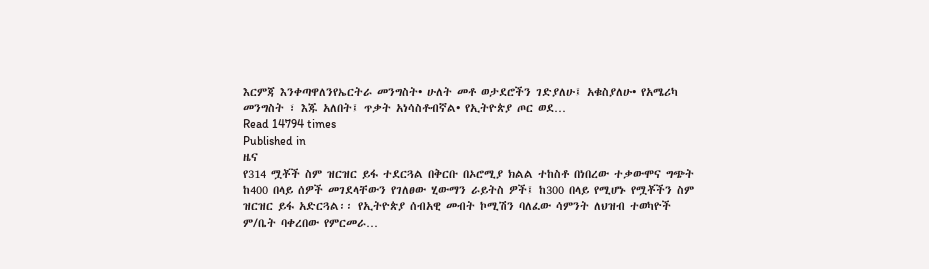እርምጃ እንቀጣዋለንየኤርትራ መንግስት• ሁለት መቶ ወታደሮችን ገድያለሁ፤ አቁስያለሁ• የአሜሪካ መንግስት ፣ እጁ አለበት፤ ጥቃት አነሳስቶብኛል• የኢትዮጵያ ጦር ወደ…
Read 14794 times
Published in
ዜና
የ314 ሟቾች ስም ዝርዝር ይፋ ተደርጓል በቅርቡ በኦሮሚያ ክልል ተከስቶ በነበረው ተቃውሞና ግጭት ከ400 በላይ ሰዎች መገደላቸውን የገለፀው ሂውማን ራይትስ ዎች፤ ከ300 በላይ የሚሆኑ የሟቾችን ስም ዝርዝር ይፋ አድርጓል፡፡ የኢትዮጵያ ሰብአዊ መብት ኮሚሽን ባለፈው ሳምንት ለህዝብ ተወካዮች ም/ቤት ባቀረበው የምርመራ…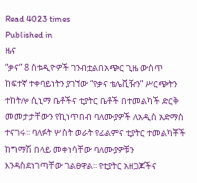Read 4023 times
Published in
ዜና
“ቃና” 8 ስቱዲዮዎች ገንብቷልበአጭር ጊዜ ውስጥ ከፍተኛ ተቀባይነትን ያገኘው “የቃና ቴሌቪዥን” ሥርጭትን ተከትሎ ሲኒማ ቤቶችና ቲያትር ቤቶች በተመልካች ድርቅ መመታታቸውን የኪነጥበብ ባለሙያዎች ለአዲስ አድማስ ተናገሩ፡፡ ባለፉት ሦስት ወራት የፊልምና ቲያትር ተመልካቾች ከግማሽ በላይ መቀነሳቸው ባለሙያዎቹን እንዳስደነገጣቸው ገልፀዋል፡፡ የቲያትር አዘጋጆችና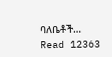ባለቤቶች…
Read 12363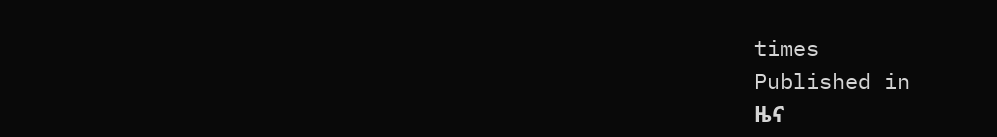times
Published in
ዜና